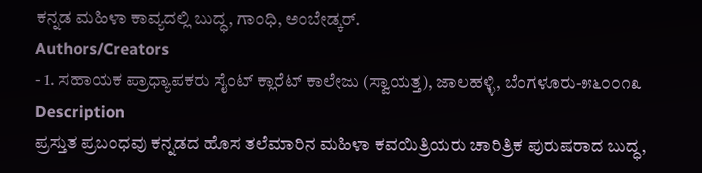ಕನ್ನಡ ಮಹಿಳಾ ಕಾವ್ಯದಲ್ಲಿ ಬುದ್ಧ, ಗಾಂಧಿ, ಅಂಬೇಡ್ಕರ್.
Authors/Creators
- 1. ಸಹಾಯಕ ಪ್ರಾಧ್ಯಾಪಕರು ಸೈಂಟ್ ಕ್ಲಾರೆಟ್ ಕಾಲೇಜು (ಸ್ವಾಯತ್ತ), ಜಾಲಹಳ್ಳಿ, ಬೆಂಗಳೂರು-೫೬೦೦೧೩
Description
ಪ್ರಸ್ತುತ ಪ್ರಬಂಧವು ಕನ್ನಡದ ಹೊಸ ತಲೆಮಾರಿನ ಮಹಿಳಾ ಕವಯಿತ್ರಿಯರು ಚಾರಿತ್ರಿಕ ಪುರುಷರಾದ ಬುದ್ಧ,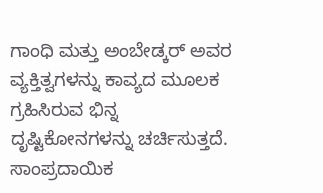ಗಾಂಧಿ ಮತ್ತು ಅಂಬೇಡ್ಕರ್ ಅವರ ವ್ಯಕ್ತಿತ್ವಗಳನ್ನು ಕಾವ್ಯದ ಮೂಲಕ ಗ್ರಹಿಸಿರುವ ಭಿನ್ನ ದೃಷ್ಟಿಕೋನಗಳನ್ನು ಚರ್ಚಿಸುತ್ತದೆ. ಸಾಂಪ್ರದಾಯಿಕ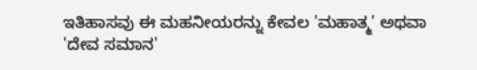ಇತಿಹಾಸವು ಈ ಮಹನೀಯರನ್ನು ಕೇವಲ 'ಮಹಾತ್ಮ' ಅಥವಾ 'ದೇವ ಸಮಾನ'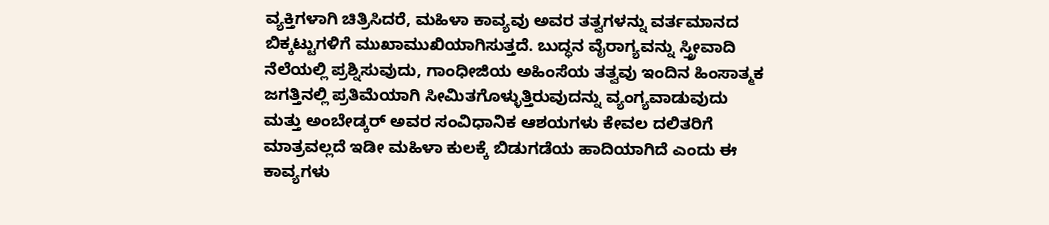ವ್ಯಕ್ತಿಗಳಾಗಿ ಚಿತ್ರಿಸಿದರೆ, ಮಹಿಳಾ ಕಾವ್ಯವು ಅವರ ತತ್ವಗಳನ್ನು ವರ್ತಮಾನದ ಬಿಕ್ಕಟ್ಟುಗಳಿಗೆ ಮುಖಾಮುಖಿಯಾಗಿಸುತ್ತದೆ. ಬುದ್ಧನ ವೈರಾಗ್ಯವನ್ನು ಸ್ತ್ರೀವಾದಿ ನೆಲೆಯಲ್ಲಿ ಪ್ರಶ್ನಿಸುವುದು, ಗಾಂಧೀಜಿಯ ಅಹಿಂಸೆಯ ತತ್ವವು ಇಂದಿನ ಹಿಂಸಾತ್ಮಕ ಜಗತ್ತಿನಲ್ಲಿ ಪ್ರತಿಮೆಯಾಗಿ ಸೀಮಿತಗೊಳ್ಳುತ್ತಿರುವುದನ್ನು ವ್ಯಂಗ್ಯವಾಡುವುದು ಮತ್ತು ಅಂಬೇಡ್ಕರ್ ಅವರ ಸಂವಿಧಾನಿಕ ಆಶಯಗಳು ಕೇವಲ ದಲಿತರಿಗೆ ಮಾತ್ರವಲ್ಲದೆ ಇಡೀ ಮಹಿಳಾ ಕುಲಕ್ಕೆ ಬಿಡುಗಡೆಯ ಹಾದಿಯಾಗಿದೆ ಎಂದು ಈ ಕಾವ್ಯಗಳು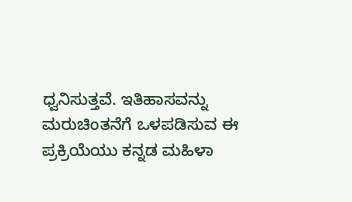ಧ್ವನಿಸುತ್ತವೆ. ಇತಿಹಾಸವನ್ನು ಮರುಚಿಂತನೆಗೆ ಒಳಪಡಿಸುವ ಈ ಪ್ರಕ್ರಿಯೆಯು ಕನ್ನಡ ಮಹಿಳಾ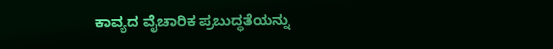ಕಾವ್ಯದ ವೈಚಾರಿಕ ಪ್ರಬುದ್ಧತೆಯನ್ನು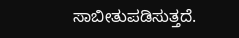ಸಾಬೀತುಪಡಿಸುತ್ತದೆ.